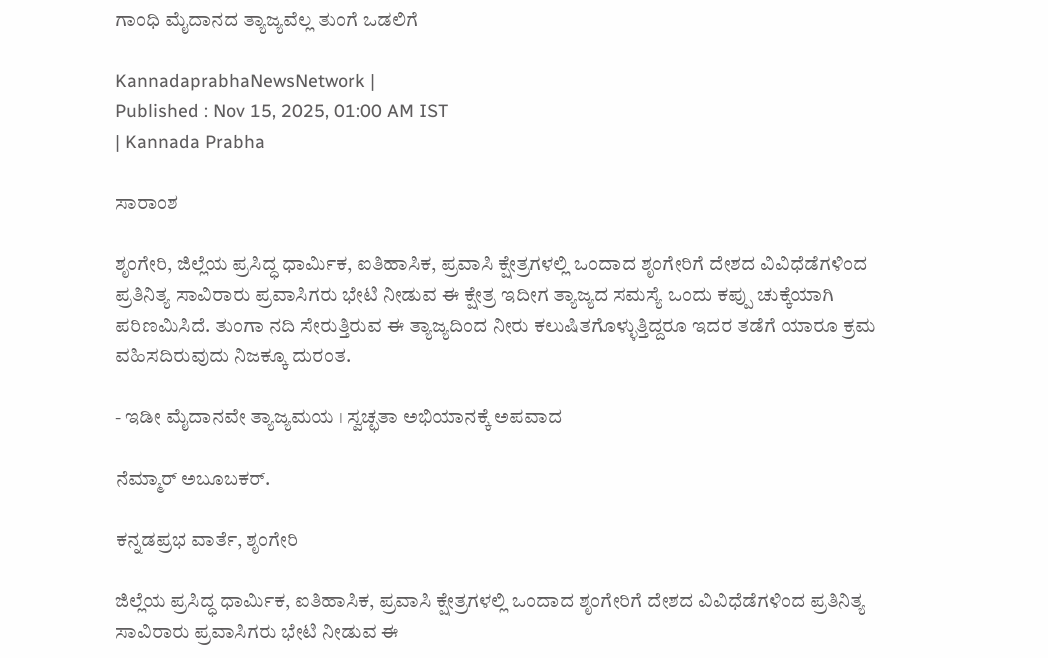ಗಾಂಧಿ ಮೈದಾನದ ತ್ಯಾಜ್ಯವೆಲ್ಲ ತುಂಗೆ ಒಡಲಿಗೆ

KannadaprabhaNewsNetwork |
Published : Nov 15, 2025, 01:00 AM IST
| Kannada Prabha

ಸಾರಾಂಶ

ಶೃಂಗೇರಿ, ಜಿಲ್ಲೆಯ ಪ್ರಸಿದ್ಧ ಧಾರ್ಮಿಕ, ಐತಿಹಾಸಿಕ, ಪ್ರವಾಸಿ ಕ್ಷೇತ್ರಗಳಲ್ಲಿ ಒಂದಾದ ಶೃಂಗೇರಿಗೆ ದೇಶದ ವಿವಿಧೆಡೆಗಳಿಂದ ಪ್ರತಿನಿತ್ಯ ಸಾವಿರಾರು ಪ್ರವಾಸಿಗರು ಭೇಟಿ ನೀಡುವ ಈ ಕ್ಷೇತ್ರ ಇದೀಗ ತ್ಯಾಜ್ಯದ ಸಮಸ್ಯೆ ಒಂದು ಕಪ್ಪು ಚುಕ್ಕೆಯಾಗಿ ಪರಿಣಮಿಸಿದೆ. ತುಂಗಾ ನದಿ ಸೇರುತ್ತಿರುವ ಈ ತ್ಯಾಜ್ಯದಿಂದ ನೀರು ಕಲುಷಿತಗೊಳ್ಳುತ್ತಿದ್ದರೂ ಇದರ ತಡೆಗೆ ಯಾರೂ ಕ್ರಮ ವಹಿಸದಿರುವುದು ನಿಜಕ್ಕೂ ದುರಂತ.

- ಇಡೀ ಮೈದಾನವೇ ತ್ಯಾಜ್ಯಮಯ । ಸ್ವಚ್ಛತಾ ಅಭಿಯಾನಕ್ಕೆ ಅಪವಾದ

ನೆಮ್ಮಾರ್ ಅಬೂಬಕರ್.

ಕನ್ನಡಪ್ರಭ ವಾರ್ತೆ, ಶೃಂಗೇರಿ

ಜಿಲ್ಲೆಯ ಪ್ರಸಿದ್ಧ ಧಾರ್ಮಿಕ, ಐತಿಹಾಸಿಕ, ಪ್ರವಾಸಿ ಕ್ಷೇತ್ರಗಳಲ್ಲಿ ಒಂದಾದ ಶೃಂಗೇರಿಗೆ ದೇಶದ ವಿವಿಧೆಡೆಗಳಿಂದ ಪ್ರತಿನಿತ್ಯ ಸಾವಿರಾರು ಪ್ರವಾಸಿಗರು ಭೇಟಿ ನೀಡುವ ಈ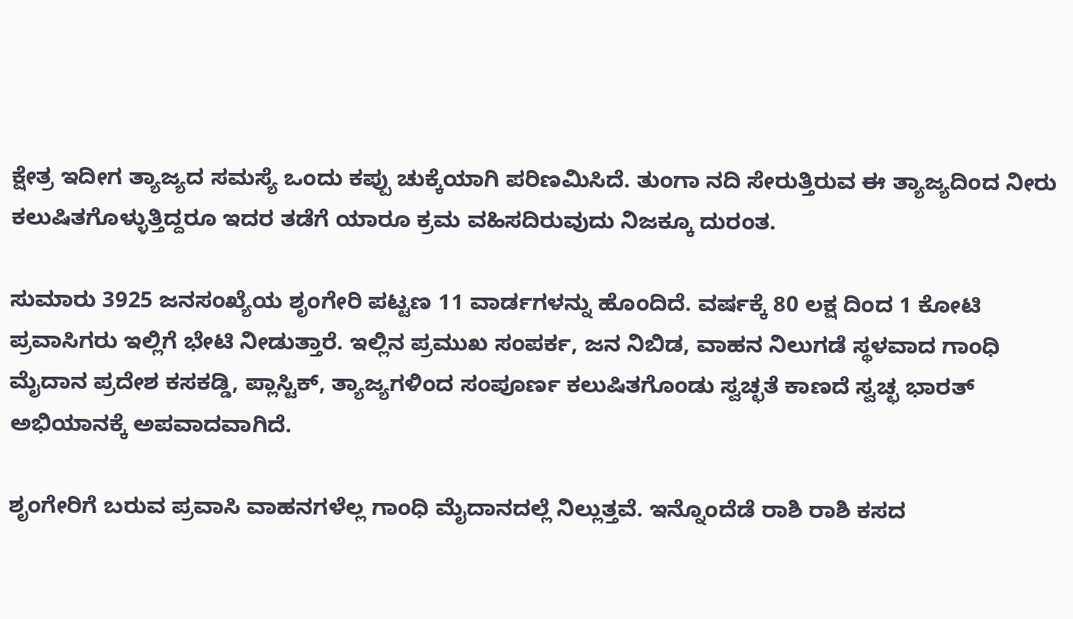ಕ್ಷೇತ್ರ ಇದೀಗ ತ್ಯಾಜ್ಯದ ಸಮಸ್ಯೆ ಒಂದು ಕಪ್ಪು ಚುಕ್ಕೆಯಾಗಿ ಪರಿಣಮಿಸಿದೆ. ತುಂಗಾ ನದಿ ಸೇರುತ್ತಿರುವ ಈ ತ್ಯಾಜ್ಯದಿಂದ ನೀರು ಕಲುಷಿತಗೊಳ್ಳುತ್ತಿದ್ದರೂ ಇದರ ತಡೆಗೆ ಯಾರೂ ಕ್ರಮ ವಹಿಸದಿರುವುದು ನಿಜಕ್ಕೂ ದುರಂತ.

ಸುಮಾರು 3925 ಜನಸಂಖ್ಯೆಯ ಶೃಂಗೇರಿ ಪಟ್ಟಣ 11 ವಾರ್ಡಗಳನ್ನು ಹೊಂದಿದೆ. ವರ್ಷಕ್ಕೆ 80 ಲಕ್ಷ ದಿಂದ 1 ಕೋಟಿ ಪ್ರವಾಸಿಗರು ಇಲ್ಲಿಗೆ ಭೇಟಿ ನೀಡುತ್ತಾರೆ. ಇಲ್ಲಿನ ಪ್ರಮುಖ ಸಂಪರ್ಕ, ಜನ ನಿಬಿಡ, ವಾಹನ ನಿಲುಗಡೆ ಸ್ಥಳವಾದ ಗಾಂಧಿ ಮೈದಾನ ಪ್ರದೇಶ ಕಸಕಡ್ಡಿ, ಪ್ಲಾಸ್ಟಿಕ್, ತ್ಯಾಜ್ಯಗಳಿಂದ ಸಂಪೂರ್ಣ ಕಲುಷಿತಗೊಂಡು ಸ್ವಚ್ಛತೆ ಕಾಣದೆ ಸ್ವಚ್ಛ ಭಾರತ್ ಅಭಿಯಾನಕ್ಕೆ ಅಪವಾದವಾಗಿದೆ.

ಶೃಂಗೇರಿಗೆ ಬರುವ ಪ್ರವಾಸಿ ವಾಹನಗಳೆಲ್ಲ ಗಾಂಧಿ ಮೈದಾನದಲ್ಲೆ ನಿಲ್ಲುತ್ತವೆ. ಇನ್ನೊಂದೆಡೆ ರಾಶಿ ರಾಶಿ ಕಸದ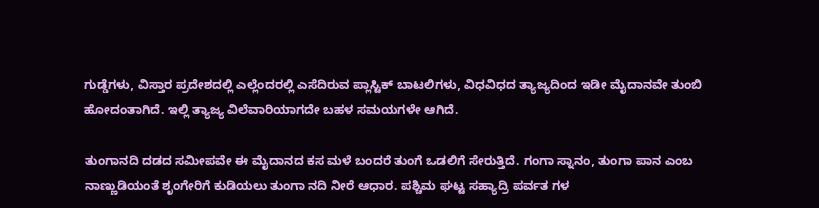ಗುಡ್ಡೆಗಳು, ವಿಸ್ತಾರ ಪ್ರದೇಶದಲ್ಲಿ ಎಲ್ಲೆಂದರಲ್ಲಿ ಎಸೆದಿರುವ ಪ್ಲಾಸ್ಟಿಕ್ ಬಾಟಲಿಗಳು, ವಿಧವಿಧದ ತ್ಯಾಜ್ಯದಿಂದ ಇಡೀ ಮೈದಾನವೇ ತುಂಬಿ ಹೋದಂತಾಗಿದೆ. ಇಲ್ಲಿ ತ್ಯಾಜ್ಯ ವಿಲೆವಾರಿಯಾಗದೇ ಬಹಳ ಸಮಯಗಳೇ ಆಗಿದೆ.

ತುಂಗಾನದಿ ದಡದ ಸಮೀಪವೇ ಈ ಮೈದಾನದ ಕಸ ಮಳೆ ಬಂದರೆ ತುಂಗೆ ಒಡಲಿಗೆ ಸೇರುತ್ತಿದೆ. ಗಂಗಾ ಸ್ನಾನಂ, ತುಂಗಾ ಪಾನ ಎಂಬ ನಾಣ್ಣುಡಿಯಂತೆ ಶೃಂಗೇರಿಗೆ ಕುಡಿಯಲು ತುಂಗಾ ನದಿ ನೀರೆ ಆಧಾರ. ಪಶ್ಚಿಮ ಘಟ್ಟ ಸಹ್ಯಾದ್ರಿ ಪರ್ವತ ಗಳ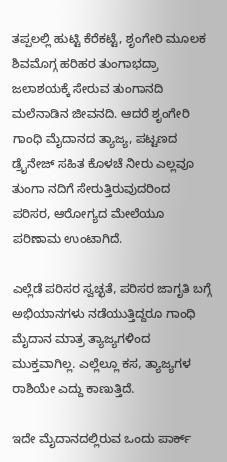ತಪ್ಪಲಲ್ಲಿ ಹುಟ್ಟಿ ಕೆರೆಕಟ್ಟೆ, ಶೃಂಗೇರಿ ಮೂಲಕ ಶಿವಮೊಗ್ಗ ಹರಿಹರ ತುಂಗಾಭದ್ರಾ ಜಲಾಶಯಕ್ಕೆ ಸೇರುವ ತುಂಗಾನದಿ ಮಲೆನಾಡಿನ ಜೀವನದಿ. ಆದರೆ ಶೃಂಗೇರಿ ಗಾಂಧಿ ಮೈದಾನದ ತ್ಯಾಜ್ಯ, ಪಟ್ಟಣದ ಡ್ರೈನೇಜ್ ಸಹಿತ ಕೊಳಚೆ ನೀರು ಎಲ್ಲವೂ ತುಂಗಾ ನದಿಗೆ ಸೇರುತ್ತಿರುವುದರಿಂದ ಪರಿಸರ, ಆರೋಗ್ಯದ ಮೇಲೆಯೂ ಪರಿಣಾಮ ಉಂಟಾಗಿದೆ.

ಎಲ್ಲೆಡೆ ಪರಿಸರ ಸ್ವಚ್ಛತೆ, ಪರಿಸರ ಜಾಗೃತಿ ಬಗ್ಗೆ ಅಭಿಯಾನಗಳು ನಡೆಯುತ್ತಿದ್ದರೂ ಗಾಂಧಿ ಮೈದಾನ ಮಾತ್ರ ತ್ಯಾಜ್ಯಗಳಿಂದ ಮುಕ್ತವಾಗಿಲ್ಲ. ಎಲ್ಲೆಲ್ಲೂ ಕಸ, ತ್ಯಾಜ್ಯಗಳ ರಾಶಿಯೇ ಎದ್ದು ಕಾಣುತ್ತಿದೆ.

ಇದೇ ಮೈದಾನದಲ್ಲಿರುವ ಒಂದು ಪಾರ್ಕ್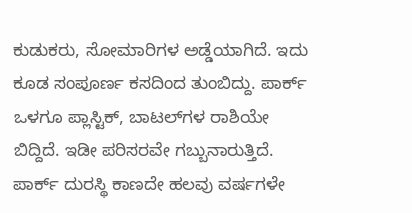ಕುಡುಕರು, ಸೋಮಾರಿಗಳ ಅಡ್ಡೆಯಾಗಿದೆ. ಇದು ಕೂಡ ಸಂಪೂರ್ಣ ಕಸದಿಂದ ತುಂಬಿದ್ದು. ಪಾರ್ಕ್ ಒಳಗೂ ಪ್ಲಾಸ್ಟಿಕ್, ಬಾಟಲ್‌ಗಳ ರಾಶಿಯೇ ಬಿದ್ದಿದೆ. ಇಡೀ ಪರಿಸರವೇ ಗಬ್ಬುನಾರುತ್ತಿದೆ. ಪಾರ್ಕ್ ದುರಸ್ಥಿ ಕಾಣದೇ ಹಲವು ವರ್ಷಗಳೇ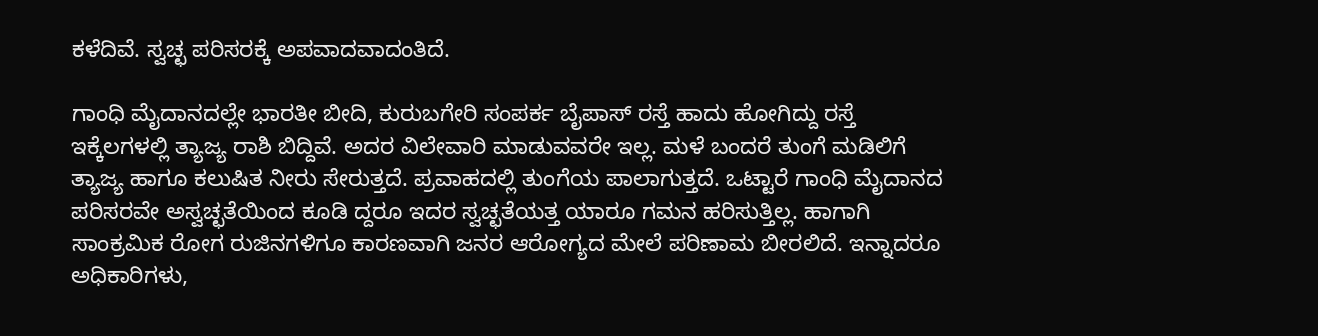ಕಳೆದಿವೆ. ಸ್ವಚ್ಛ ಪರಿಸರಕ್ಕೆ ಅಪವಾದವಾದಂತಿದೆ.

ಗಾಂಧಿ ಮೈದಾನದಲ್ಲೇ ಭಾರತೀ ಬೀದಿ, ಕುರುಬಗೇರಿ ಸಂಪರ್ಕ ಬೈಪಾಸ್ ರಸ್ತೆ ಹಾದು ಹೋಗಿದ್ದು ರಸ್ತೆ ಇಕ್ಕೆಲಗಳಲ್ಲಿ ತ್ಯಾಜ್ಯ ರಾಶಿ ಬಿದ್ದಿವೆ. ಅದರ ವಿಲೇವಾರಿ ಮಾಡುವವರೇ ಇಲ್ಲ. ಮಳೆ ಬಂದರೆ ತುಂಗೆ ಮಡಿಲಿಗೆ ತ್ಯಾಜ್ಯ ಹಾಗೂ ಕಲುಷಿತ ನೀರು ಸೇರುತ್ತದೆ. ಪ್ರವಾಹದಲ್ಲಿ ತುಂಗೆಯ ಪಾಲಾಗುತ್ತದೆ. ಒಟ್ಟಾರೆ ಗಾಂಧಿ ಮೈದಾನದ ಪರಿಸರವೇ ಅಸ್ವಚ್ಛತೆಯಿಂದ ಕೂಡಿ ದ್ದರೂ ಇದರ ಸ್ವಚ್ಛತೆಯತ್ತ ಯಾರೂ ಗಮನ ಹರಿಸುತ್ತಿಲ್ಲ. ಹಾಗಾಗಿ ಸಾಂಕ್ರಮಿಕ ರೋಗ ರುಜಿನಗಳಿಗೂ ಕಾರಣವಾಗಿ ಜನರ ಆರೋಗ್ಯದ ಮೇಲೆ ಪರಿಣಾಮ ಬೀರಲಿದೆ. ಇನ್ನಾದರೂ ಅಧಿಕಾರಿಗಳು,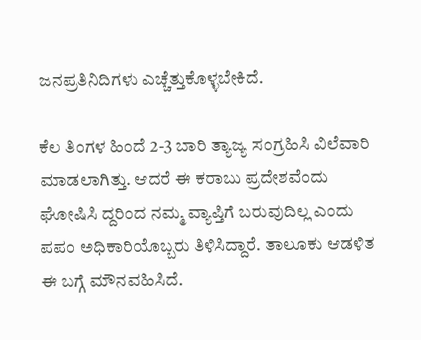ಜನಪ್ರತಿನಿದಿಗಳು ಎಚ್ಚೆತ್ತುಕೊಳ್ಳಬೇಕಿದೆ.

ಕೆಲ ತಿಂಗಳ ಹಿಂದೆ 2-3 ಬಾರಿ ತ್ಯಾಜ್ಯ ಸಂಗ್ರಹಿಸಿ ವಿಲೆವಾರಿ ಮಾಡಲಾಗಿತ್ತು. ಆದರೆ ಈ ಕರಾಬು ಪ್ರದೇಶವೆಂದು ಘೋಷಿಸಿ ದ್ದರಿಂದ ನಮ್ಮ ವ್ಯಾಪ್ತಿಗೆ ಬರುವುದಿಲ್ಲ ಎಂದು ಪಪಂ ಅಧಿಕಾರಿಯೊಬ್ಬರು ತಿಳಿಸಿದ್ದಾರೆ. ತಾಲೂಕು ಆಡಳಿತ ಈ ಬಗ್ಗೆ ಮೌನವಹಿಸಿದೆ.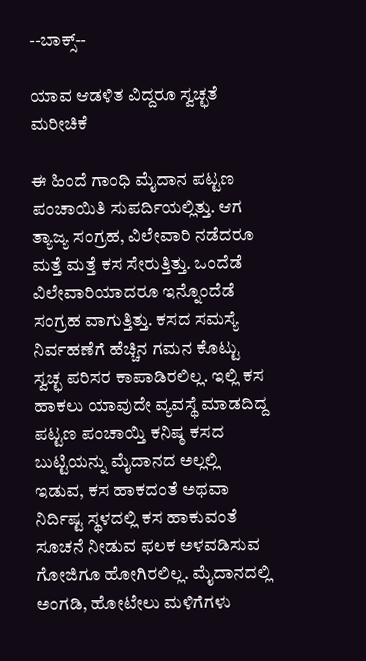--ಬಾಕ್ಸ್--

ಯಾವ ಆಡಳಿತ ವಿದ್ದರೂ ಸ್ವಚ್ಛತೆ ಮರೀಚಿಕೆ

ಈ ಹಿಂದೆ ಗಾಂಧಿ ಮೈದಾನ ಪಟ್ಟಣ ಪಂಚಾಯಿತಿ ಸುಪರ್ದಿಯಲ್ಲಿತ್ತು. ಆಗ ತ್ಯಾಜ್ಯ ಸಂಗ್ರಹ, ವಿಲೇವಾರಿ ನಡೆದರೂ ಮತ್ತೆ ಮತ್ತೆ ಕಸ ಸೇರುತ್ತಿತ್ತು. ಒಂದೆಡೆ ವಿಲೇವಾರಿಯಾದರೂ ಇನ್ನೊಂದೆಡೆ ಸಂಗ್ರಹ ವಾಗುತ್ತಿತ್ತು. ಕಸದ ಸಮಸ್ಯೆ ನಿರ್ವಹಣೆಗೆ ಹೆಚ್ಚಿನ ಗಮನ ಕೊಟ್ಟು ಸ್ವಚ್ಛ ಪರಿಸರ ಕಾಪಾಡಿರಲಿಲ್ಲ. ಇಲ್ಲಿ ಕಸ ಹಾಕಲು ಯಾವುದೇ ವ್ಯವಸ್ಥೆ ಮಾಡದಿದ್ದ ಪಟ್ಟಣ ಪಂಚಾಯ್ತಿ ಕನಿಷ್ಠ ಕಸದ ಬುಟ್ಟಿಯನ್ನು ಮೈದಾನದ ಅಲ್ಲಲ್ಲಿ ಇಡುವ, ಕಸ ಹಾಕದಂತೆ ಅಥವಾ ನಿರ್ದಿಷ್ಟ ಸ್ಥಳದಲ್ಲಿ ಕಸ ಹಾಕುವಂತೆ ಸೂಚನೆ ನೀಡುವ ಫಲಕ ಅಳವಡಿಸುವ ಗೋಜಿಗೂ ಹೋಗಿರಲಿಲ್ಲ. ಮೈದಾನದಲ್ಲಿ ಅಂಗಡಿ, ಹೋಟೇಲು ಮಳಿಗೆಗಳು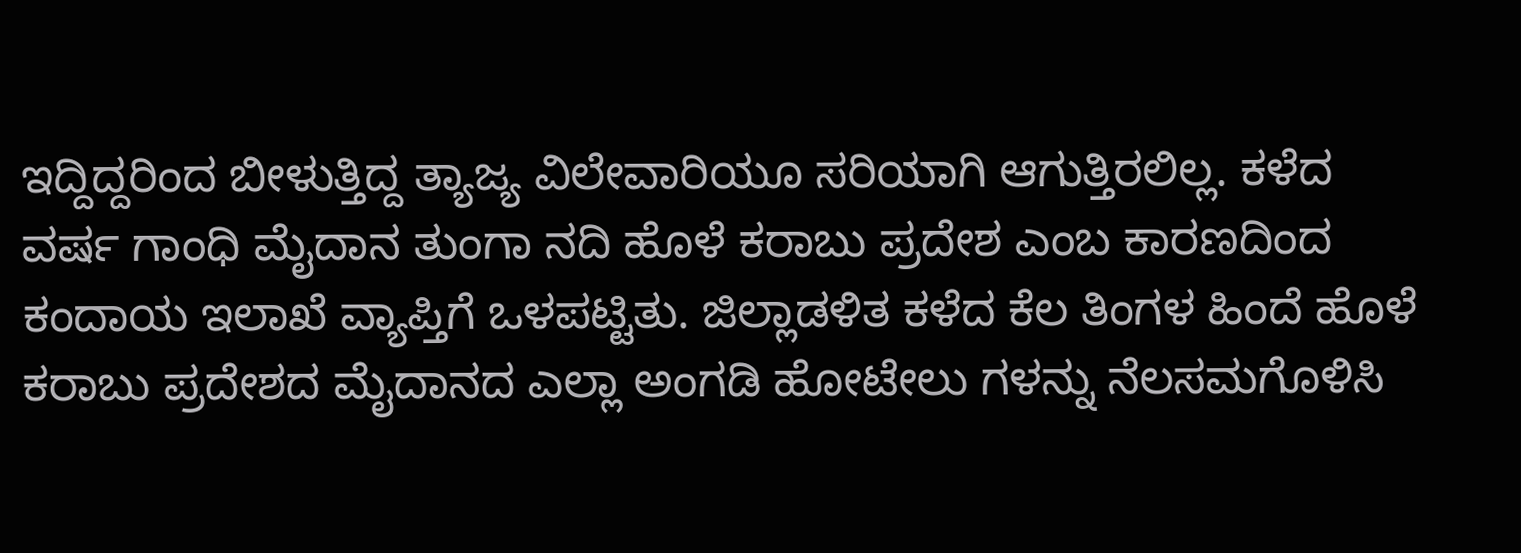ಇದ್ದಿದ್ದರಿಂದ ಬೀಳುತ್ತಿದ್ದ ತ್ಯಾಜ್ಯ ವಿಲೇವಾರಿಯೂ ಸರಿಯಾಗಿ ಆಗುತ್ತಿರಲಿಲ್ಲ. ಕಳೆದ ವರ್ಷ ಗಾಂಧಿ ಮೈದಾನ ತುಂಗಾ ನದಿ ಹೊಳೆ ಕರಾಬು ಪ್ರದೇಶ ಎಂಬ ಕಾರಣದಿಂದ ಕಂದಾಯ ಇಲಾಖೆ ವ್ಯಾಪ್ತಿಗೆ ಒಳಪಟ್ಟಿತು. ಜಿಲ್ಲಾಡಳಿತ ಕಳೆದ ಕೆಲ ತಿಂಗಳ ಹಿಂದೆ ಹೊಳೆ ಕರಾಬು ಪ್ರದೇಶದ ಮೈದಾನದ ಎಲ್ಲಾ ಅಂಗಡಿ ಹೋಟೇಲು ಗಳನ್ನು ನೆಲಸಮಗೊಳಿಸಿ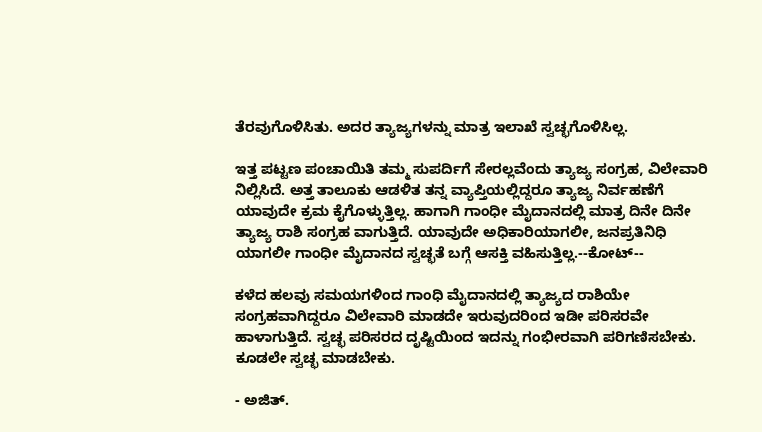ತೆರವುಗೊಳಿಸಿತು. ಅದರ ತ್ಯಾಜ್ಯಗಳನ್ನು ಮಾತ್ರ ಇಲಾಖೆ ಸ್ವಚ್ಛಗೊಳಿಸಿಲ್ಲ.

ಇತ್ತ ಪಟ್ಟಣ ಪಂಚಾಯಿತಿ ತಮ್ಮ ಸುಪರ್ದಿಗೆ ಸೇರಲ್ಲವೆಂದು ತ್ಯಾಜ್ಯ ಸಂಗ್ರಹ, ವಿಲೇವಾರಿ ನಿಲ್ಲಿಸಿದೆ. ಅತ್ತ ತಾಲೂಕು ಆಡಳಿತ ತನ್ನ ವ್ಯಾಪ್ತಿಯಲ್ಲಿದ್ದರೂ ತ್ಯಾಜ್ಯ ನಿರ್ವಹಣೆಗೆ ಯಾವುದೇ ಕ್ರಮ ಕೈಗೊಳ್ಳುತ್ತಿಲ್ಲ. ಹಾಗಾಗಿ ಗಾಂಧೀ ಮೈದಾನದಲ್ಲಿ ಮಾತ್ರ ದಿನೇ ದಿನೇ ತ್ಯಾಜ್ಯ ರಾಶಿ ಸಂಗ್ರಹ ವಾಗುತ್ತಿದೆ. ಯಾವುದೇ ಅಧಿಕಾರಿಯಾಗಲೀ, ಜನಪ್ರತಿನಿಧಿ ಯಾಗಲೀ ಗಾಂಧೀ ಮೈದಾನದ ಸ್ವಚ್ಛತೆ ಬಗ್ಗೆ ಆಸಕ್ತಿ ವಹಿಸುತ್ತಿಲ್ಲ.--ಕೋಟ್‌--

ಕಳೆದ ಹಲವು ಸಮಯಗಳಿಂದ ಗಾಂಧಿ ಮೈದಾನದಲ್ಲಿ ತ್ಯಾಜ್ಯದ ರಾಶಿಯೇ ಸಂಗ್ರಹವಾಗಿದ್ದರೂ ವಿಲೇವಾರಿ ಮಾಡದೇ ಇರುವುದರಿಂದ ಇಡೀ ಪರಿಸರವೇ ಹಾಳಾಗುತ್ತಿದೆ. ಸ್ವಚ್ಛ ಪರಿಸರದ ದೃಷ್ಟಿಯಿಂದ ಇದನ್ನು ಗಂಭೀರವಾಗಿ ಪರಿಗಣಿಸಬೇಕು. ಕೂಡಲೇ ಸ್ವಚ್ಛ ಮಾಡಬೇಕು.

- ಅಜಿತ್.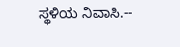ಸ್ಥಳಿಯ ನಿವಾಸಿ.--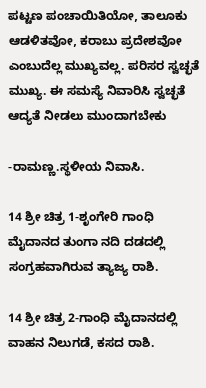ಪಟ್ಟಣ ಪಂಚಾಯಿತಿಯೋ, ತಾಲೂಕು ಆಡಳಿತವೋ, ಕರಾಬು ಪ್ರದೇಶವೋ ಎಂಬುದೆಲ್ಲ ಮುಖ್ಯವಲ್ಲ. ಪರಿಸರ ಸ್ವಚ್ಛತೆ ಮುಖ್ಯ. ಈ ಸಮಸ್ಯೆ ನಿವಾರಿಸಿ ಸ್ವಚ್ಛತೆ ಆದ್ಯತೆ ನೀಡಲು ಮುಂದಾಗಬೇಕು

-ರಾಮಣ್ಣ.ಸ್ಥಳೀಯ ನಿವಾಸಿ.

14 ಶ್ರೀ ಚಿತ್ರ 1-ಶೃಂಗೇರಿ ಗಾಂಧಿ ಮೈದಾನದ ತುಂಗಾ ನದಿ ದಡದಲ್ಲಿ ಸಂಗ್ರಹವಾಗಿರುವ ತ್ಯಾಜ್ಯ ರಾಶಿ.

14 ಶ್ರೀ ಚಿತ್ರ 2-ಗಾಂಧಿ ಮೈದಾನದಲ್ಲಿ ವಾಹನ ನಿಲುಗಡೆ, ಕಸದ ರಾಶಿ.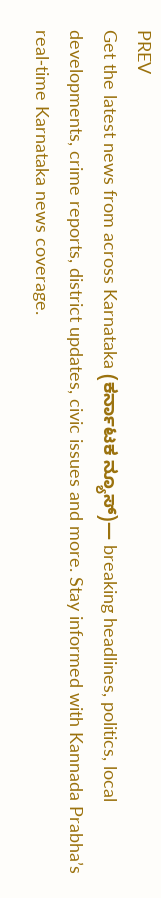PREV
Get the latest news from across Karnataka (ಕರ್ನಾಟಕ ನ್ಯೂಸ್)— breaking headlines, politics, local developments, crime reports, district updates, civic issues and more. Stay informed with Kannada Prabha’s real‑time Karnataka news coverage.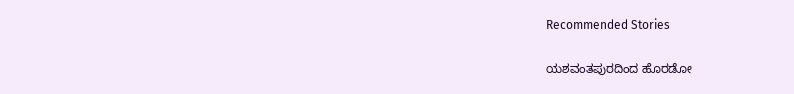Recommended Stories

ಯಶವಂತಪುರದಿಂದ ಹೊರಡೋ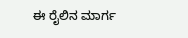ಈ ರೈಲಿನ ಮಾರ್ಗ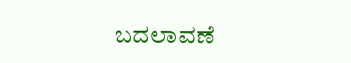ಬದಲಾವಣೆ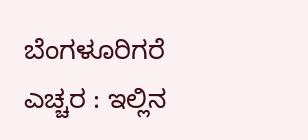ಬೆಂಗಳೂರಿಗರೆ ಎಚ್ಚರ : ಇಲ್ಲಿನ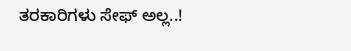ತರಕಾರಿಗಳು ಸೇಫ್ ಅಲ್ಲ..!